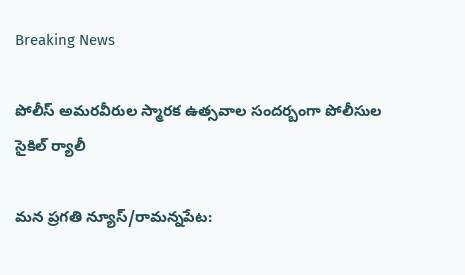Breaking News

పోలీస్ అమరవీరుల స్మారక ఉత్సవాల సందర్బంగా పోలీసుల సైకిల్ ర్యాలీ

మన ప్రగతి న్యూస్/రామన్నపేట: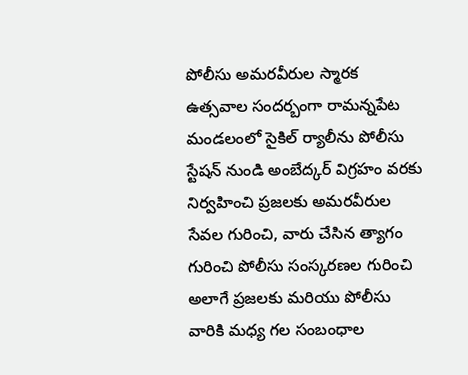పోలీసు అమరవీరుల స్మారక ఉత్సవాల సందర్బంగా రామన్నపేట మండలంలో సైకిల్ ర్యాలీను పోలీసు స్టేషన్ నుండి అంబేద్కర్ విగ్రహం వరకు నిర్వహించి ప్రజలకు అమరవీరుల సేవల గురించి, వారు చేసిన త్యాగం గురించి పోలీసు సంస్కరణల గురించి అలాగే ప్రజలకు మరియు పోలీసు వారికి మధ్య గల సంబంధాల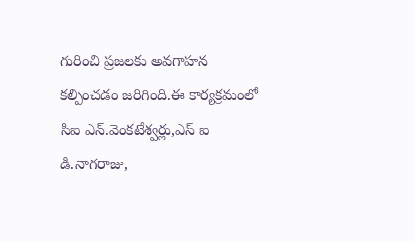గురించి ప్రజలకు అవగాహన కల్పించడం జరిగింది.ఈ కార్యక్రమంలో సిఐ ఎన్.వెంకటేశ్వర్లు,ఎస్ ఐ డి.నాగరాజు,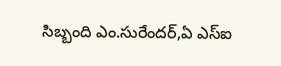సిబ్బంది ఎం.సురేందర్,ఏ ఎస్ఐ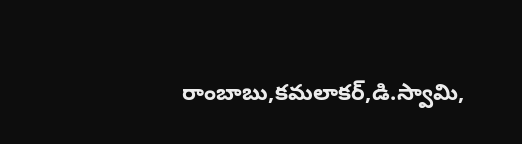రాంబాబు,కమలాకర్,డి.స్వామి,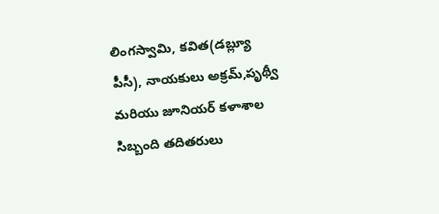లింగస్వామి, కవిత(డబ్ల్యూ పీసీ), నాయకులు అక్రమ్,పృథ్వీ మరియు జూనియర్ కళాశాల సిబ్బంది తదితరులు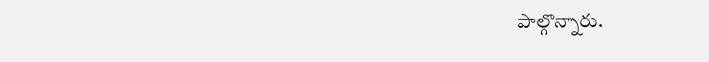పాల్గొన్నారు.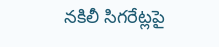నకిలీ సిగరేట్లపై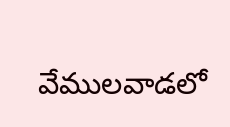వేములవాడలో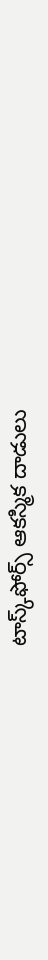టాస్క్‌ఫోర్స్ ఆకస్మిక దాడులు